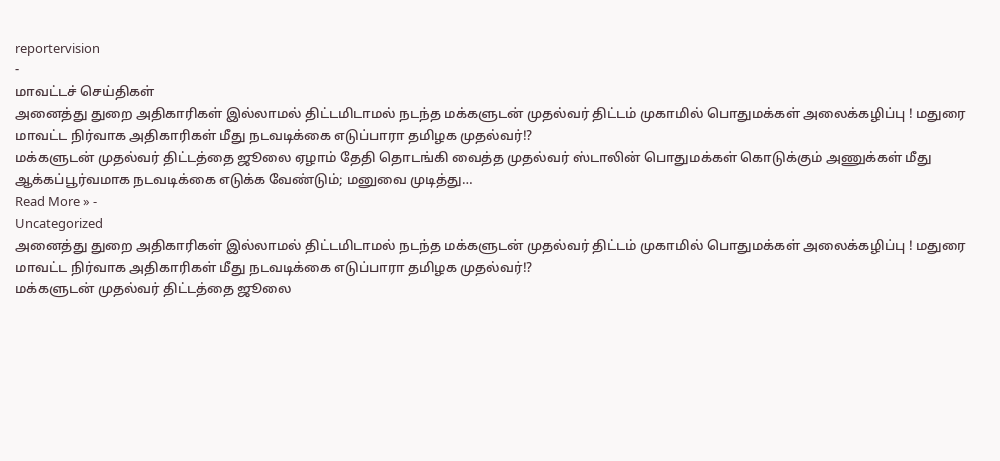reportervision
-
மாவட்டச் செய்திகள்
அனைத்து துறை அதிகாரிகள் இல்லாமல் திட்டமிடாமல் நடந்த மக்களுடன் முதல்வர் திட்டம் முகாமில் பொதுமக்கள் அலைக்கழிப்பு ! மதுரை மாவட்ட நிர்வாக அதிகாரிகள் மீது நடவடிக்கை எடுப்பாரா தமிழக முதல்வர்!?
மக்களுடன் முதல்வர் திட்டத்தை ஜூலை ஏழாம் தேதி தொடங்கி வைத்த முதல்வர் ஸ்டாலின் பொதுமக்கள் கொடுக்கும் அணுக்கள் மீது ஆக்கப்பூர்வமாக நடவடிக்கை எடுக்க வேண்டும்; மனுவை முடித்து…
Read More » -
Uncategorized
அனைத்து துறை அதிகாரிகள் இல்லாமல் திட்டமிடாமல் நடந்த மக்களுடன் முதல்வர் திட்டம் முகாமில் பொதுமக்கள் அலைக்கழிப்பு ! மதுரை மாவட்ட நிர்வாக அதிகாரிகள் மீது நடவடிக்கை எடுப்பாரா தமிழக முதல்வர்!?
மக்களுடன் முதல்வர் திட்டத்தை ஜூலை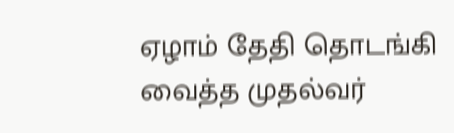ஏழாம் தேதி தொடங்கி வைத்த முதல்வர்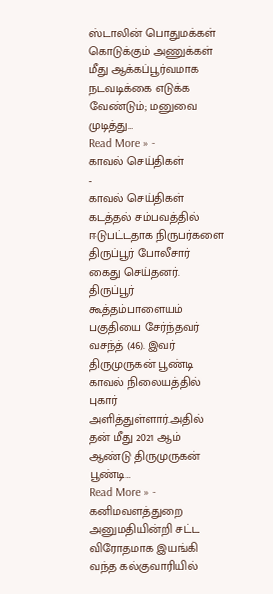ஸ்டாலின் பொதுமக்கள் கொடுக்கும் அணுக்கள் மீது ஆக்கப்பூர்வமாக நடவடிக்கை எடுக்க வேண்டும்; மனுவை முடித்து…
Read More » -
காவல் செய்திகள்
-
காவல் செய்திகள்
கடத்தல் சம்பவத்தில் ஈடுபட்டதாக நிருபர்களை திருப்பூர் போலீசார் கைது செய்தனர்.
திருப்பூர் கூத்தம்பாளையம் பகுதியை சேர்ந்தவர் வசந்த் (46). இவர் திருமுருகன் பூண்டி காவல் நிலையத்தில் புகார் அளித்துள்ளார்.அதில் தன் மீது 2021 ஆம் ஆண்டு திருமுருகன் பூண்டி…
Read More » -
கனிமவளத்துறை
அனுமதியின்றி சட்ட விரோதமாக இயங்கி வந்த கல்குவாரியில்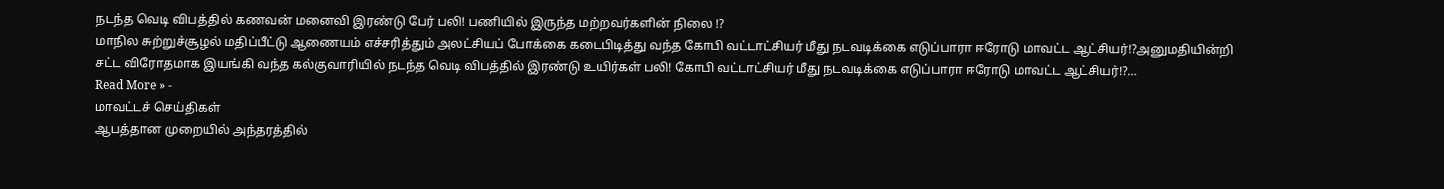நடந்த வெடி விபத்தில் கணவன் மனைவி இரண்டு பேர் பலி! பணியில் இருந்த மற்றவர்களின் நிலை !?
மாநில சுற்றுச்சூழல் மதிப்பீட்டு ஆணையம் எச்சரித்தும் அலட்சியப் போக்கை கடைபிடித்து வந்த கோபி வட்டாட்சியர் மீது நடவடிக்கை எடுப்பாரா ஈரோடு மாவட்ட ஆட்சியர்!?அனுமதியின்றி சட்ட விரோதமாக இயங்கி வந்த கல்குவாரியில் நடந்த வெடி விபத்தில் இரண்டு உயிர்கள் பலி! கோபி வட்டாட்சியர் மீது நடவடிக்கை எடுப்பாரா ஈரோடு மாவட்ட ஆட்சியர்!?…
Read More » -
மாவட்டச் செய்திகள்
ஆபத்தான முறையில் அந்தரத்தில்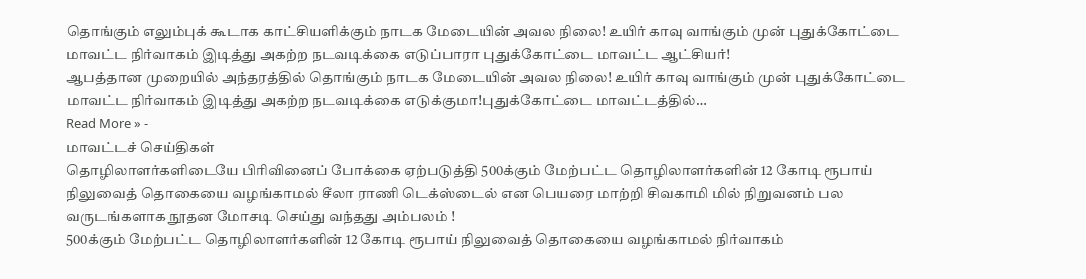தொங்கும் எலும்புக் கூடாக காட்சியளிக்கும் நாடக மேடையின் அவல நிலை! உயிர் காவு வாங்கும் முன் புதுக்கோட்டை மாவட்ட நிர்வாகம் இடித்து அகற்ற நடவடிக்கை எடுப்பாரா புதுக்கோட்டை மாவட்ட ஆட்சியர்!
ஆபத்தான முறையில் அந்தரத்தில் தொங்கும் நாடக மேடையின் அவல நிலை! உயிர் காவு வாங்கும் முன் புதுக்கோட்டை மாவட்ட நிர்வாகம் இடித்து அகற்ற நடவடிக்கை எடுக்குமா!புதுக்கோட்டை மாவட்டத்தில்…
Read More » -
மாவட்டச் செய்திகள்
தொழிலாளர்களிடையே பிரிவினைப் போக்கை ஏற்படுத்தி 500க்கும் மேற்பட்ட தொழிலாளர்களின் 12 கோடி ரூபாய் நிலுவைத் தொகையை வழங்காமல் சீலா ராணி டெக்ஸ்டைல் என பெயரை மாற்றி சிவகாமி மில் நிறுவனம் பல வருடங்களாக நூதன மோசடி செய்து வந்தது அம்பலம் !
500க்கும் மேற்பட்ட தொழிலாளர்களின் 12 கோடி ரூபாய் நிலுவைத் தொகையை வழங்காமல் நிர்வாகம்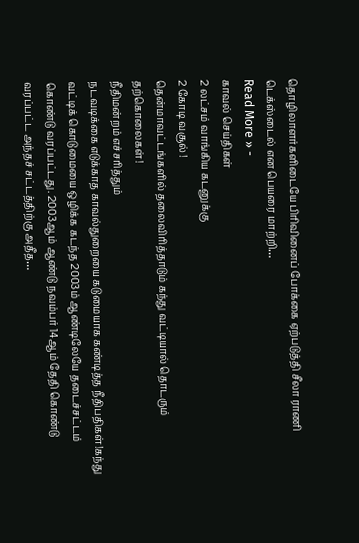தொழிலாளர்களிடையே பிரிவினைப் போக்கை ஏற்படுத்தி சீலா ராணி டெக்ஸ்டைல் என பெயரை மாற்றி…
Read More » -
காவல் செய்திகள்
2 லட்சம் வாங்கிய கடனுக்கு
2 கோடி வசூல் !
தென்மாவட்டங்களில் தலைவிரித்தாடும் கந்து வட்டியால் தொடரும் தற்கொலைகள்!
நீதிமன்றம் எச்சரித்தும்
நடவடிக்கை எடுக்காத காவல்துறையை கடுமையாக கண்டித்த நீதிபதிகள்!கந்து வட்டிக் கொடுமையை ஒழிக்க கடந்த 2003ம் ஆண்டிலேயே தடைச்சட்டம் கொண்டு வரப்பட்டது. 2003ஆம் ஆண்டு நவம்பர் 14ஆம் தேதி கொண்டு வரப்பட்ட அந்தச் சட்டத்திற்கு அதீத…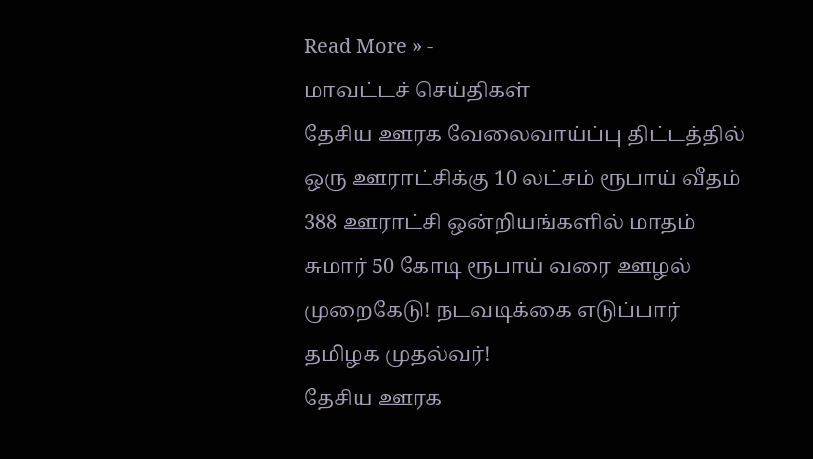Read More » -
மாவட்டச் செய்திகள்
தேசிய ஊரக வேலைவாய்ப்பு திட்டத்தில் ஒரு ஊராட்சிக்கு 10 லட்சம் ரூபாய் வீதம் 388 ஊராட்சி ஒன்றியங்களில் மாதம் சுமார் 50 கோடி ரூபாய் வரை ஊழல் முறைகேடு! நடவடிக்கை எடுப்பார் தமிழக முதல்வர்!
தேசிய ஊரக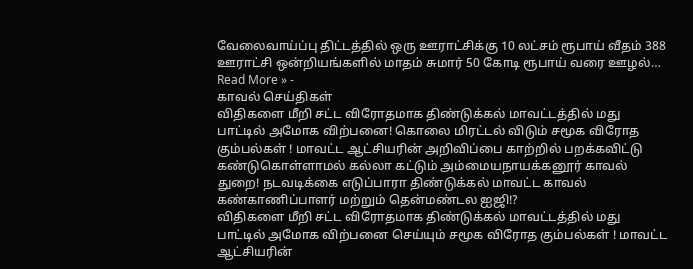வேலைவாய்ப்பு திட்டத்தில் ஒரு ஊராட்சிக்கு 10 லட்சம் ரூபாய் வீதம் 388 ஊராட்சி ஒன்றியங்களில் மாதம் சுமார் 50 கோடி ரூபாய் வரை ஊழல்…
Read More » -
காவல் செய்திகள்
விதிகளை மீறி சட்ட விரோதமாக திண்டுக்கல் மாவட்டத்தில் மது பாட்டில் அமோக விற்பனை! கொலை மிரட்டல் விடும் சமூக விரோத கும்பல்கள் ! மாவட்ட ஆட்சியரின் அறிவிப்பை காற்றில் பறக்கவிட்டு கண்டுகொள்ளாமல் கல்லா கட்டும் அம்மையநாயக்கனூர் காவல் துறை! நடவடிக்கை எடுப்பாரா திண்டுக்கல் மாவட்ட காவல் கண்காணிப்பாளர் மற்றும் தென்மண்டல ஐஜி!?
விதிகளை மீறி சட்ட விரோதமாக திண்டுக்கல் மாவட்டத்தில் மது பாட்டில் அமோக விற்பனை செய்யும் சமூக விரோத கும்பல்கள் ! மாவட்ட ஆட்சியரின்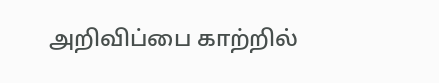அறிவிப்பை காற்றில்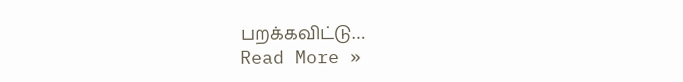பறக்கவிட்டு…
Read More »